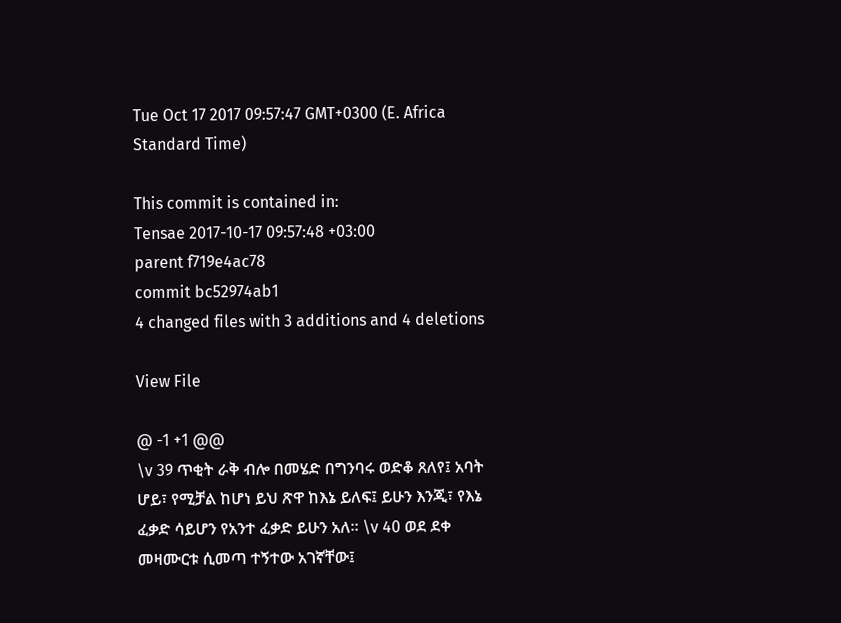Tue Oct 17 2017 09:57:47 GMT+0300 (E. Africa Standard Time)

This commit is contained in:
Tensae 2017-10-17 09:57:48 +03:00
parent f719e4ac78
commit bc52974ab1
4 changed files with 3 additions and 4 deletions

View File

@ -1 +1 @@
\v 39 ጥቂት ራቅ ብሎ በመሄድ በግንባሩ ወድቆ ጸለየ፤ አባት ሆይ፣ የሚቻል ከሆነ ይህ ጽዋ ከእኔ ይለፍ፤ ይሁን እንጂ፣ የእኔ ፈቃድ ሳይሆን የአንተ ፈቃድ ይሁን አለ፡፡ \v 40 ወደ ደቀ መዛሙርቱ ሲመጣ ተኝተው አገኛቸው፤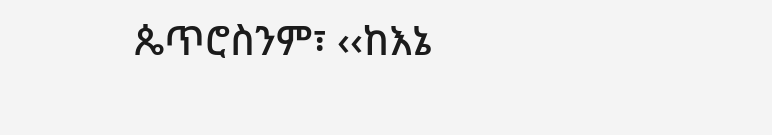ጴጥሮስንም፣ ‹‹ከእኔ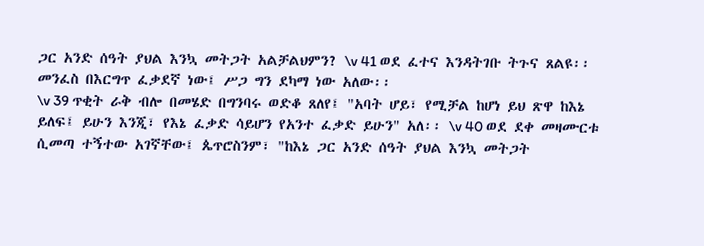ጋር አንድ ሰዓት ያህል እንኳ መትጋት አልቻልህምን? \v 41 ወደ ፈተና እንዳትገቡ ትጉና ጸልዩ፡፡ መንፈስ በእርግጥ ፈቃደኛ ነው፤ ሥጋ ግን ደካማ ነው አለው፡፡
\v 39 ጥቂት ራቅ ብሎ በመሄድ በግንባሩ ወድቆ ጸለየ፤ "አባት ሆይ፣ የሚቻል ከሆነ ይህ ጽዋ ከእኔ ይለፍ፤ ይሁን እንጂ፣ የእኔ ፈቃድ ሳይሆን የአንተ ፈቃድ ይሁን" አለ፡፡ \v 40 ወደ ደቀ መዛሙርቱ ሲመጣ ተኝተው አገኛቸው፤ ጴጥሮስንም፣ "ከእኔ ጋር አንድ ሰዓት ያህል እንኳ መትጋት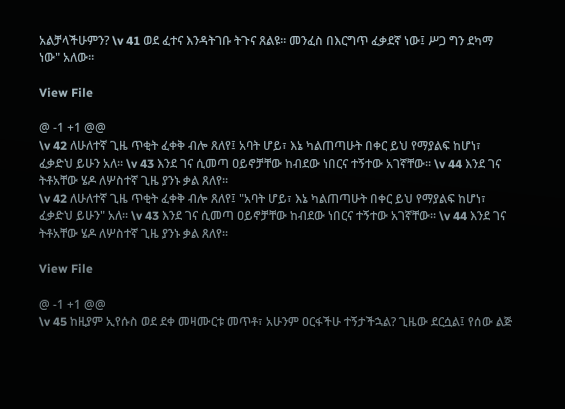አልቻላችሁምን? \v 41 ወደ ፈተና እንዳትገቡ ትጉና ጸልዩ፡፡ መንፈስ በእርግጥ ፈቃደኛ ነው፤ ሥጋ ግን ደካማ ነው" አለው፡፡

View File

@ -1 +1 @@
\v 42 ለሁለተኛ ጊዜ ጥቂት ፈቀቅ ብሎ ጸለየ፤ አባት ሆይ፣ እኔ ካልጠጣሁት በቀር ይህ የማያልፍ ከሆነ፣ ፈቃድህ ይሁን አለ፡፡ \v 43 እንደ ገና ሲመጣ ዐይኖቻቸው ከብደው ነበርና ተኝተው አገኛቸው፡፡ \v 44 እንደ ገና ትቶአቸው ሄዶ ለሦስተኛ ጊዜ ያንኑ ቃል ጸለየ፡፡
\v 42 ለሁለተኛ ጊዜ ጥቂት ፈቀቅ ብሎ ጸለየ፤ "አባት ሆይ፣ እኔ ካልጠጣሁት በቀር ይህ የማያልፍ ከሆነ፣ ፈቃድህ ይሁን" አለ፡፡ \v 43 እንደ ገና ሲመጣ ዐይኖቻቸው ከብደው ነበርና ተኝተው አገኛቸው፡፡ \v 44 እንደ ገና ትቶአቸው ሄዶ ለሦስተኛ ጊዜ ያንኑ ቃል ጸለየ፡፡

View File

@ -1 +1 @@
\v 45 ከዚያም ኢየሱስ ወደ ደቀ መዛሙርቱ መጥቶ፣ አሁንም ዐርፋችሁ ተኝታችኋል? ጊዜው ደርሷል፤ የሰው ልጅ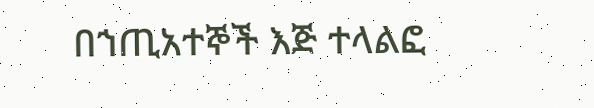በኀጢአተኞች እጅ ተላልፎ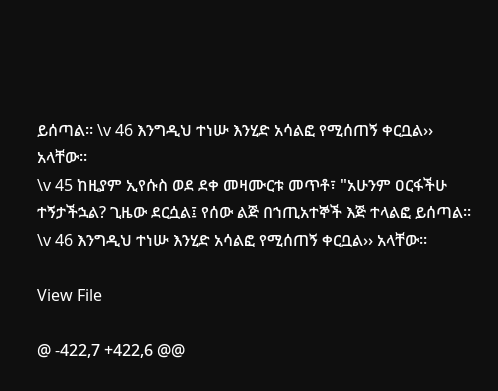ይሰጣል፡፡ \v 46 እንግዲህ ተነሡ እንሂድ አሳልፎ የሚሰጠኝ ቀርቧል›› አላቸው፡፡
\v 45 ከዚያም ኢየሱስ ወደ ደቀ መዛሙርቱ መጥቶ፣ "አሁንም ዐርፋችሁ ተኝታችኋል? ጊዜው ደርሷል፤ የሰው ልጅ በኀጢአተኞች እጅ ተላልፎ ይሰጣል፡፡ \v 46 እንግዲህ ተነሡ እንሂድ አሳልፎ የሚሰጠኝ ቀርቧል›› አላቸው፡፡

View File

@ -422,7 +422,6 @@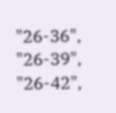"26-36",
"26-39",
"26-42",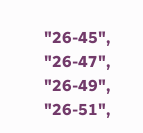"26-45",
"26-47",
"26-49",
"26-51",